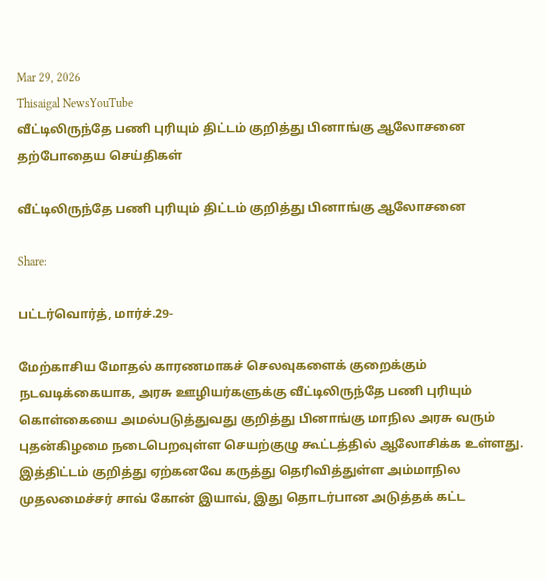Mar 29, 2026
Thisaigal NewsYouTube
வீட்டிலிருந்தே பணி புரியும் திட்டம் குறித்து பினாங்கு ஆலோசனை
தற்போதைய செய்திகள்

வீட்டிலிருந்தே பணி புரியும் திட்டம் குறித்து பினாங்கு ஆலோசனை

Share:

பட்டர்வொர்த், மார்ச்.29-

மேற்காசிய மோதல் காரணமாகச் செலவுகளைக் குறைக்கும் நடவடிக்கையாக, அரசு ஊழியர்களுக்கு வீட்டிலிருந்தே பணி புரியும் கொள்கையை அமல்படுத்துவது குறித்து பினாங்கு மாநில அரசு வரும் புதன்கிழமை நடைபெறவுள்ள செயற்குழு கூட்டத்தில் ஆலோசிக்க உள்ளது. இத்திட்டம் குறித்து ஏற்கனவே கருத்து தெரிவித்துள்ள அம்மாநில முதலமைச்சர் சாவ் கோன் இயாவ், இது தொடர்பான அடுத்தக் கட்ட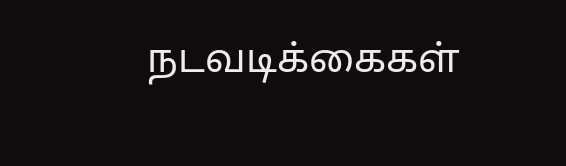நடவடிக்கைகள்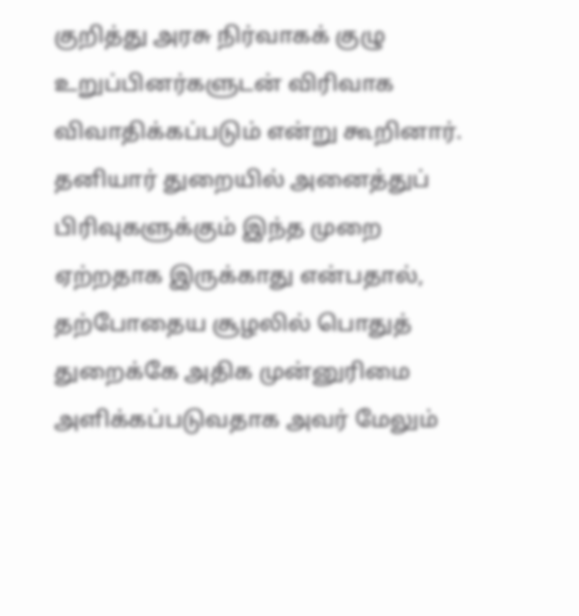குறித்து அரசு நிர்வாகக் குழு உறுப்பினர்களுடன் விரிவாக விவாதிக்கப்படும் என்று கூறினார். தனியார் துறையில் அனைத்துப் பிரிவுகளுக்கும் இந்த முறை ஏற்றதாக இருக்காது என்பதால், தற்போதைய சூழலில் பொதுத் துறைக்கே அதிக முன்னுரிமை அளிக்கப்படுவதாக அவர் மேலும்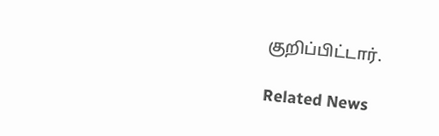குறிப்பிட்டார்.

Related News